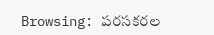Browsing: పరసకరల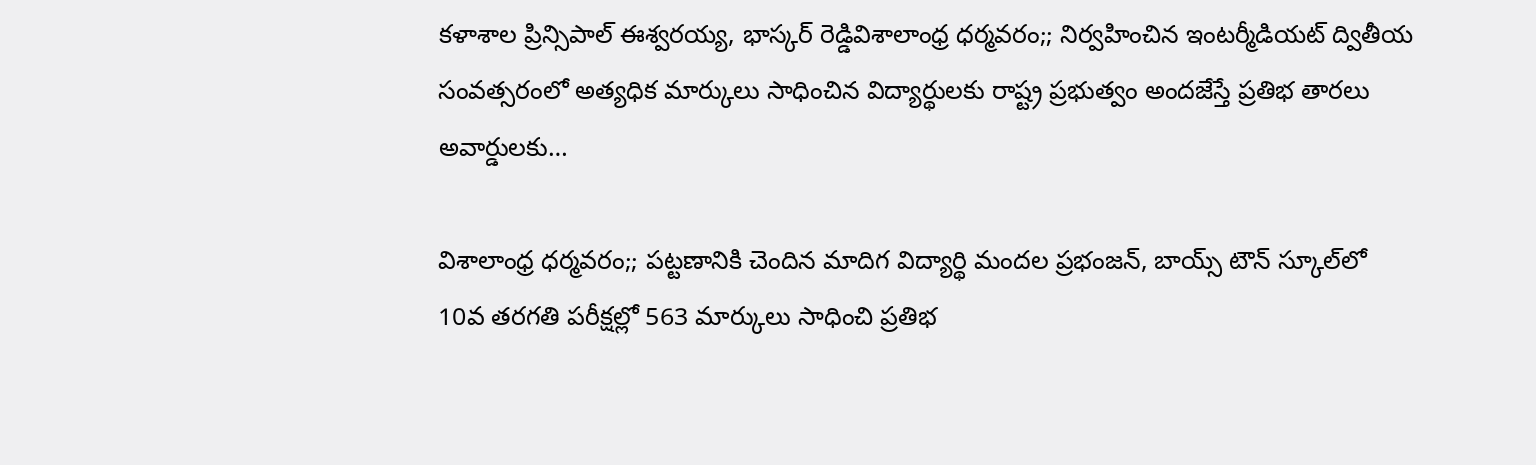కళాశాల ప్రిన్సిపాల్ ఈశ్వరయ్య, భాస్కర్ రెడ్డివిశాలాంధ్ర ధర్మవరం;; నిర్వహించిన ఇంటర్మీడియట్ ద్వితీయ సంవత్సరంలో అత్యధిక మార్కులు సాధించిన విద్యార్థులకు రాష్ట్ర ప్రభుత్వం అందజేస్తే ప్రతిభ తారలు అవార్డులకు…

విశాలాంధ్ర ధర్మవరం;; పట్టణానికి చెందిన మాదిగ విద్యార్థి మందల ప్రభంజన్, బాయ్స్ టౌన్ స్కూల్‌లో 10వ తరగతి పరీక్షల్లో 563 మార్కులు సాధించి ప్రతిభ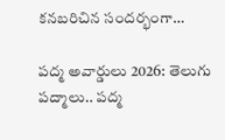కనబరిచిన సందర్భంగా…

పద్మ అవార్డులు 2026: తెలుగు పద్మాలు.. పద్మ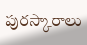పురస్కారాలు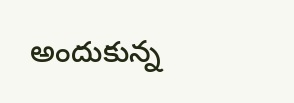అందుకున్న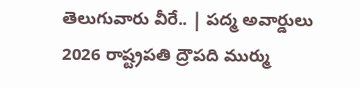తెలుగువారు వీరే.. | పద్మ అవార్డులు 2026 రాష్ట్రపతి ద్రౌపది ముర్ము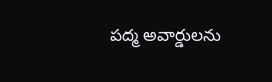పద్మ అవార్డులను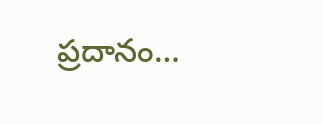ప్రదానం…